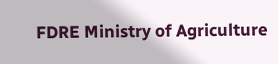FDRE Ministry of Agriculture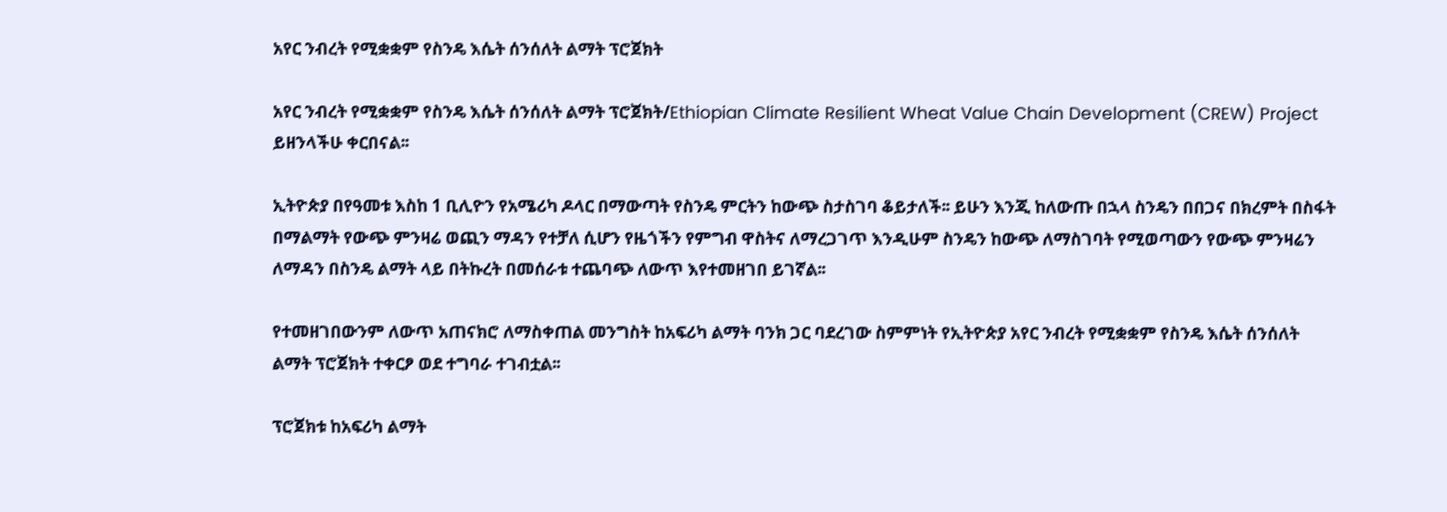አየር ንብረት የሚቋቋም የስንዴ እሴት ሰንሰለት ልማት ፕሮጀክት

አየር ንብረት የሚቋቋም የስንዴ እሴት ሰንሰለት ልማት ፕሮጀክት/Ethiopian Climate Resilient Wheat Value Chain Development (CREW) Project ይዘንላችሁ ቀርበናል፡፡

ኢትዮጵያ በየዓመቱ እስከ 1 ቢሊዮን የአሜሪካ ዶላር በማውጣት የስንዴ ምርትን ከውጭ ስታስገባ ቆይታለች፡፡ ይሁን እንጂ ከለውጡ በኋላ ስንዴን በበጋና በክረምት በስፋት በማልማት የውጭ ምንዛሬ ወጪን ማዳን የተቻለ ሲሆን የዜጎችን የምግብ ዋስትና ለማረጋገጥ እንዲሁም ስንዴን ከውጭ ለማስገባት የሚወጣውን የውጭ ምንዛሬን ለማዳን በስንዴ ልማት ላይ በትኩረት በመሰራቱ ተጨባጭ ለውጥ እየተመዘገበ ይገኛል፡፡

የተመዘገበውንም ለውጥ አጠናክሮ ለማስቀጠል መንግስት ከአፍሪካ ልማት ባንክ ጋር ባደረገው ስምምነት የኢትዮጵያ አየር ንብረት የሚቋቋም የስንዴ እሴት ሰንሰለት ልማት ፕሮጀክት ተቀርፆ ወደ ተግባራ ተገብቷል፡፡

ፕሮጀክቱ ከአፍሪካ ልማት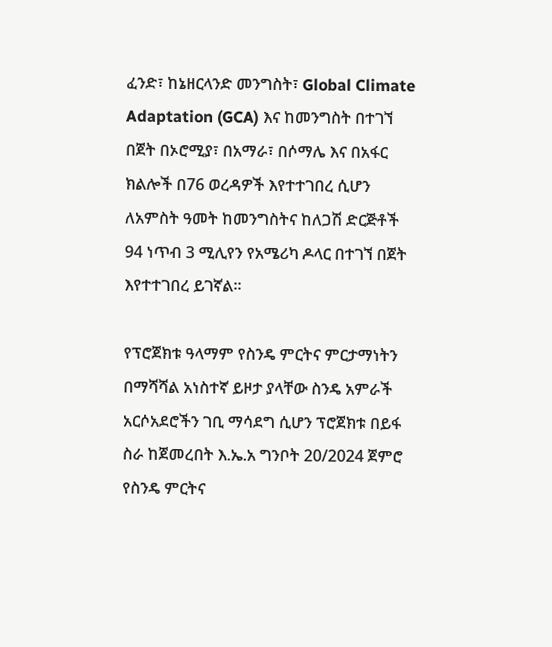ፈንድ፣ ከኔዘርላንድ መንግስት፣ Global Climate Adaptation (GCA) እና ከመንግስት በተገኘ በጀት በኦሮሚያ፣ በአማራ፣ በሶማሌ እና በአፋር ክልሎች በ76 ወረዳዎች እየተተገበረ ሲሆን ለአምስት ዓመት ከመንግስትና ከለጋሽ ድርጅቶች 94 ነጥብ 3 ሚሊየን የአሜሪካ ዶላር በተገኘ በጀት እየተተገበረ ይገኛል፡፡

የፕሮጀክቱ ዓላማም የስንዴ ምርትና ምርታማነትን በማሻሻል አነስተኛ ይዞታ ያላቸው ስንዴ አምራች አርሶአደሮችን ገቢ ማሳደግ ሲሆን ፕሮጀክቱ በይፋ ስራ ከጀመረበት እ.ኤ.አ ግንቦት 20/2024 ጀምሮ የስንዴ ምርትና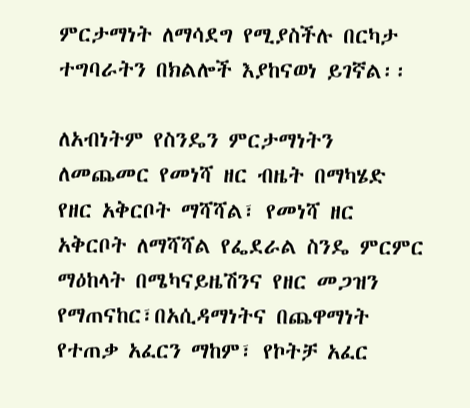ምርታማነት ለማሳደግ የሚያስችሉ በርካታ ተግባራትን በክልሎች እያከናወነ ይገኛል፡፡

ለአብነትም የስንዴን ምርታማነትን ለመጨመር የመነሻ ዘር ብዜት በማካሄድ የዘር አቅርቦት ማሻሻል፣ የመነሻ ዘር አቅርቦት ለማሻሻል የፌደራል ስንዴ ምርምር ማዕከላት በሜካናይዜሽንና የዘር መጋዝን የማጠናከር፣በአሲዳማነትና በጨዋማነት የተጠቃ አፈርን ማከም፣ የኮትቻ አፈር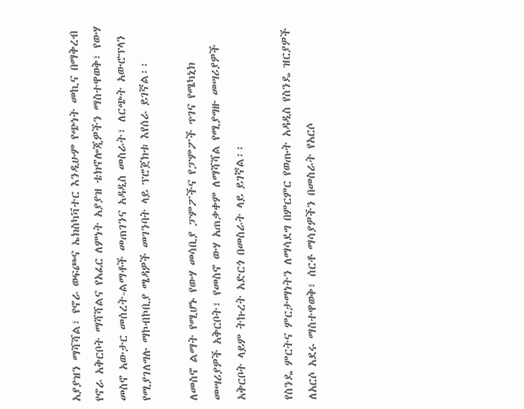አያያዝን ማሻሻል፣ የኖራ ወፍጮና ኤክስካቫተር እንዲሁም የጭነት መኪና በማቅረብ የኖራ አቅርቦት ማሻሻልና የአፈር ለምነት አያያዝ ቴክኖሎጂዎችን ማስተዋወቅ፣ የውሃ መስኖ አውታር መሰረት-ልማቶች መጠገንና አዳዲስ መስራት፣ ለርጭት አውሮፕላን የሚያገለግሉ ማኮብኮቢያ ሜዳዎች መገንባት ላይ ፕሮጀክቱ እየሰራ ይገኛል፡፡

ለመስኖ ልማት የሚሆኑ የውሃ መሳቢያ ፓምፖችና የፓምፖች ጥገና የሜካኒክ መሣሪያዎች አቅርቦት፣ የመስኖ ውሃ አጠቃቀም ለማሻሻል የሚያግዙ መሣሪያዎች አቅርቦት ላይም ትኩረት አድርጎ በመስራት ላይ ይገኛል፡፡

የስንዴ ምርትና ምርታማነትን ለማሳደግ በምርምር የወጡት አዳዲስ የስንዴ ዝርያዎች ለአርሶ አደሩ ማስተዋወቅ፣ ሰርቶ ማሳያዎችን በመስራት የአርሶ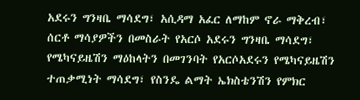አደሩን ግንዛቤ ማሳደግ፣ አሲዳማ አፈር ለማከም ኖራ ማቅረብ፣ ሰርቶ ማሳያዎችን በመስራት የአርሶ አደሩን ግንዛቤ ማሳደግ፣ የሜካናይዜሽን ማዕከላትን በመገንባት የአርሶአደሩን የሜካናይዜሽን ተጠቃሚነት ማሳደግ፣ የስንዴ ልማት ኤክስቴንሽን የምክር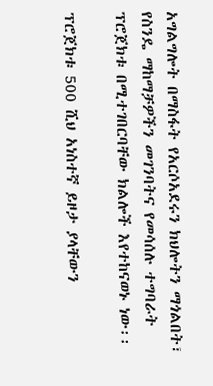አግልግሎት በማስፋት የአርሶአደሩን ክህሎትን ማጎልበት፣ የስንዴ ማከማቻዎችን መገንባትና የመሳሰሉ ተግባራት ፕሮጀክቱ በሚተገበርባቸው ክልሎች እየተከናወኑ ነው፡፡

ፕሮጀክቱ 500 ሺህ አነስተኛ ይዞታ ያላቸውን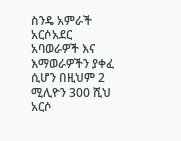ስንዴ አምራች አርሶአደር አባወራዎች እና እማወራዎችን ያቀፈ ሲሆን በዚህም 2 ሚሊዮን 300 ሺህ አርሶ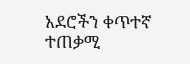አደሮችን ቀጥተኛ ተጠቃሚ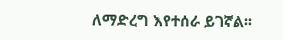ለማድረግ እየተሰራ ይገኛል፡፡